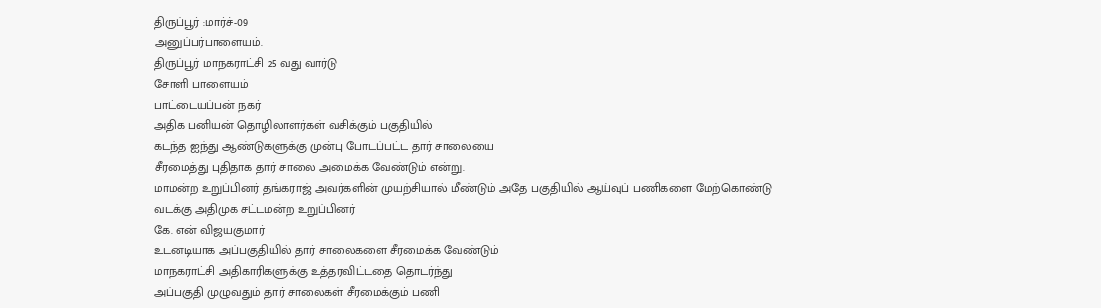திருப்பூர் :மார்ச்-09
அனுப்பர்பாளையம்.
திருப்பூர் மாநகராட்சி 25 வது வார்டு
சோளி பாளையம்
பாட்டையப்பன் நகர்
அதிக பனியன் தொழிலாளர்கள் வசிக்கும் பகுதியில்
கடந்த ஐந்து ஆண்டுகளுக்கு முன்பு போடப்பட்ட தார் சாலையை
சீரமைத்து புதிதாக தார் சாலை அமைக்க வேண்டும் என்று.
மாமன்ற உறுப்பினர் தங்கராஜ் அவர்களின் முயற்சியால் மீண்டும் அதே பகுதியில் ஆய்வுப் பணிகளை மேற்கொண்டு வடக்கு அதிமுக சட்டமன்ற உறுப்பினர்
கே. என் விஜயகுமார்
உடனடியாக அப்பகுதியில் தார் சாலைகளை சீரமைக்க வேண்டும்
மாநகராட்சி அதிகாரிகளுக்கு உத்தரவிட்டதை தொடர்ந்து
அப்பகுதி முழுவதும் தார் சாலைகள் சீரமைக்கும் பணி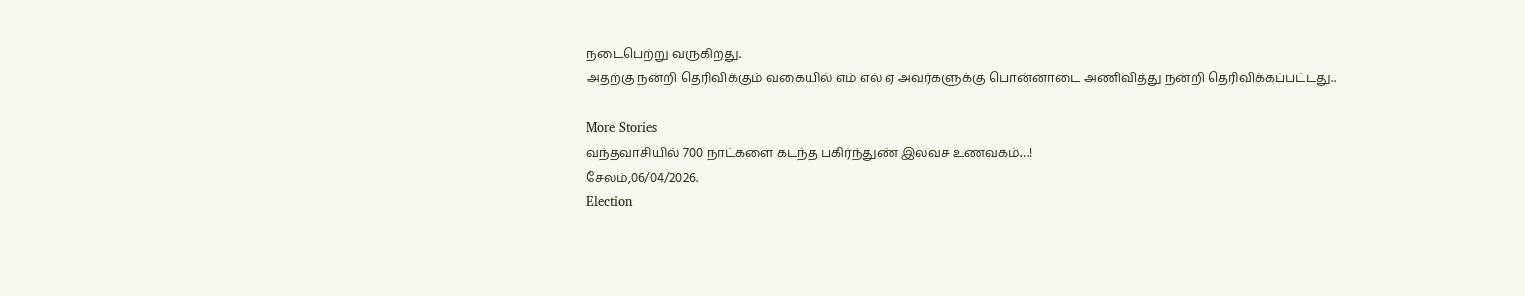நடைபெற்று வருகிறது.
அதற்கு நன்றி தெரிவிக்கும் வகையில் எம் எல் ஏ அவர்களுக்கு பொன்னாடை அணிவித்து நன்றி தெரிவிக்கப்பட்டது..

More Stories
வந்தவாசியில் 700 நாட்களை கடந்த பகிர்ந்துண் இலவச உணவகம்…!
சேலம்,06/04/2026.
Election